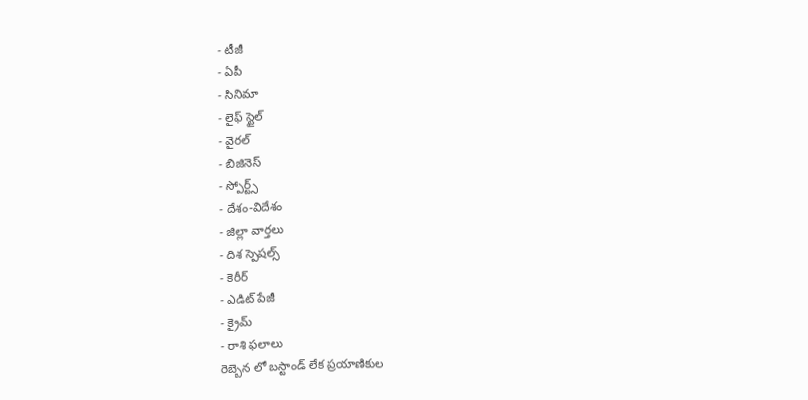- టీజీ
- ఏపీ
- సినిమా
- లైఫ్ స్టైల్
- వైరల్
- బిజినెస్
- స్పోర్ట్స్
- దేశం-విదేశం
- జిల్లా వార్తలు
- దిశ స్పెషల్స్
- కెరీర్
- ఎడిట్ పేజీ
- క్రైమ్
- రాశి ఫలాలు
రెబ్బెన లో బస్టాండ్ లేక ప్రయాణికుల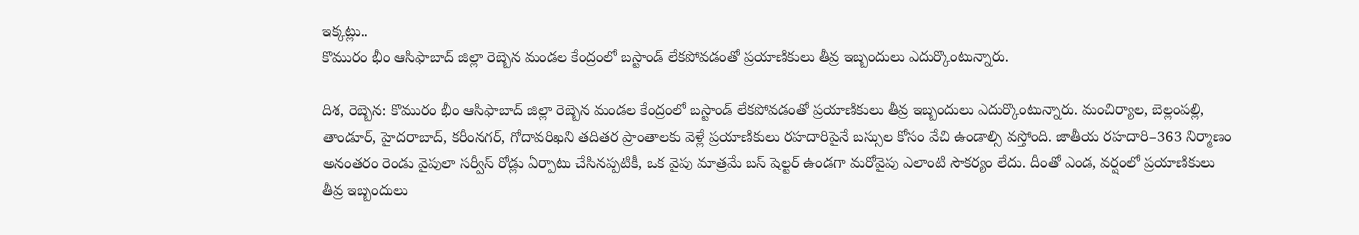ఇక్కట్లు..
కొమురం భీం ఆసిఫాబాద్ జిల్లా రెబ్బెన మండల కేంద్రంలో బస్టాండ్ లేకపోవడంతో ప్రయాణికులు తీవ్ర ఇబ్బందులు ఎదుర్కొంటున్నారు.

దిశ, రెబ్బెన: కొమురం భీం ఆసిఫాబాద్ జిల్లా రెబ్బెన మండల కేంద్రంలో బస్టాండ్ లేకపోవడంతో ప్రయాణికులు తీవ్ర ఇబ్బందులు ఎదుర్కొంటున్నారు. మంచిర్యాల, బెల్లంపల్లి, తాండూర్, హైదరాబాద్, కరీంనగర్, గోదావరిఖని తదితర ప్రాంతాలకు వెళ్లే ప్రయాణికులు రహదారిపైనే బస్సుల కోసం వేచి ఉండాల్సి వస్తోంది. జాతీయ రహదారి–363 నిర్మాణం అనంతరం రెండు వైపులా సర్వీస్ రోడ్లు ఏర్పాటు చేసినప్పటికీ, ఒక వైపు మాత్రమే బస్ షెల్టర్ ఉండగా మరోవైపు ఎలాంటి సౌకర్యం లేదు. దీంతో ఎండ, వర్షంలో ప్రయాణికులు తీవ్ర ఇబ్బందులు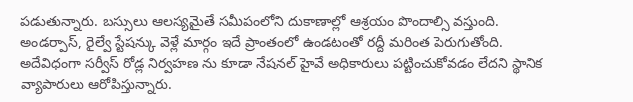పడుతున్నారు. బస్సులు ఆలస్యమైతే సమీపంలోని దుకాణాల్లో ఆశ్రయం పొందాల్సి వస్తుంది. అండర్పాస్, రైల్వే స్టేషన్కు వెళ్లే మార్గం ఇదే ప్రాంతంలో ఉండటంతో రద్దీ మరింత పెరుగుతోంది.
అదేవిధంగా సర్వీస్ రోడ్ల నిర్వహణ ను కూడా నేషనల్ హైవే అధికారులు పట్టించుకోవడం లేదని స్థానిక వ్యాపారులు ఆరోపిస్తున్నారు.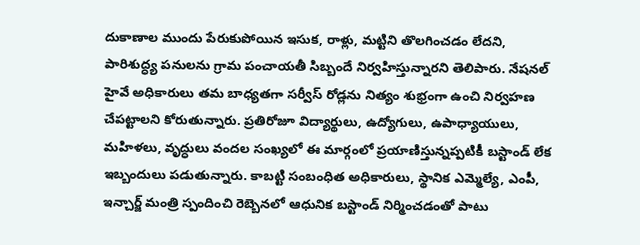దుకాణాల ముందు పేరుకుపోయిన ఇసుక, రాళ్లు, మట్టిని తొలగించడం లేదని, పారిశుద్ధ్య పనులను గ్రామ పంచాయతీ సిబ్బందే నిర్వహిస్తున్నారని తెలిపారు. నేషనల్ హైవే అధికారులు తమ బాధ్యతగా సర్వీస్ రోడ్లను నిత్యం శుభ్రంగా ఉంచి నిర్వహణ చేపట్టాలని కోరుతున్నారు. ప్రతిరోజూ విద్యార్థులు, ఉద్యోగులు, ఉపాధ్యాయులు, మహిళలు, వృద్ధులు వందల సంఖ్యలో ఈ మార్గంలో ప్రయాణిస్తున్నప్పటికీ బస్టాండ్ లేక ఇబ్బందులు పడుతున్నారు. కాబట్టి సంబంధిత అధికారులు, స్థానిక ఎమ్మెల్యే, ఎంపీ, ఇన్చార్జ్ మంత్రి స్పందించి రెబ్బెనలో ఆధునిక బస్టాండ్ నిర్మించడంతో పాటు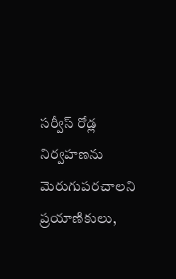సర్వీస్ రోడ్ల నిర్వహణను మెరుగుపరచాలని ప్రయాణికులు,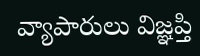వ్యాపారులు విజ్ఞప్తి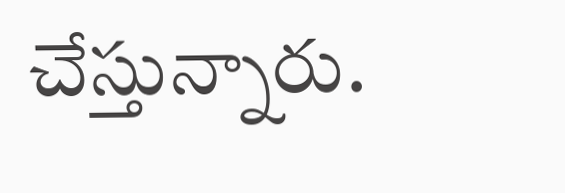చేస్తున్నారు.